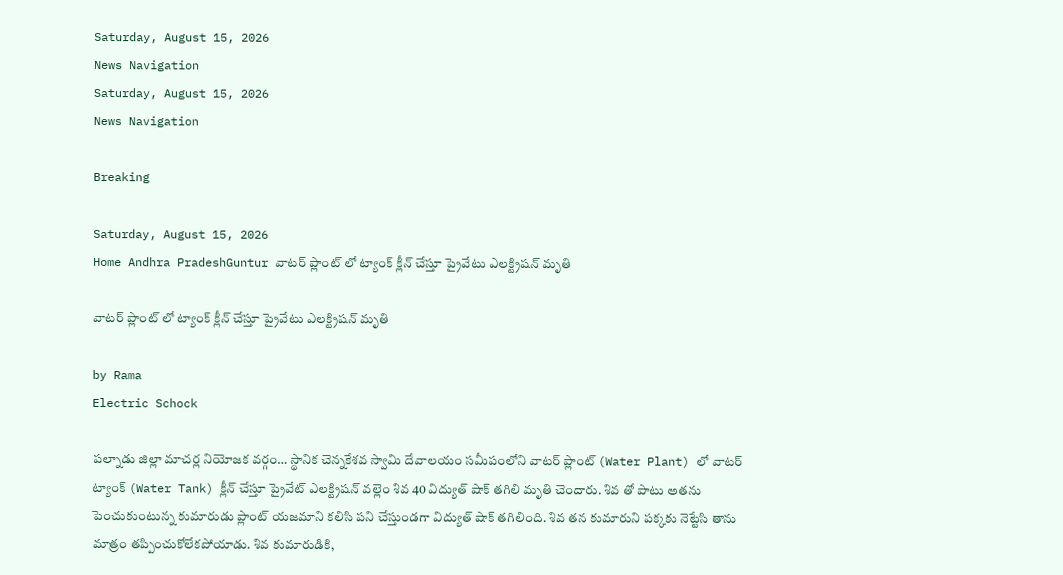Saturday, August 15, 2026
News Navigation
Saturday, August 15, 2026
News Navigation

Breaking

Saturday, August 15, 2026
Home Andhra PradeshGuntur వాటర్ ప్లాంట్ లో ట్యాంక్ క్లీన్ చేస్తూ ప్రైవేటు ఎలక్ట్రిషన్ మృతి

వాటర్ ప్లాంట్ లో ట్యాంక్ క్లీన్ చేస్తూ ప్రైవేటు ఎలక్ట్రిషన్ మృతి

by Rama
Electric Schock

పల్నాడు జిల్లా మాచర్ల నియోజక వర్గం… స్థానిక చెన్నకేశవ స్వామి దేవాలయం సమీపంలోని వాటర్ ప్లాంట్ (Water Plant) లో వాటర్ ట్యాంక్ (Water Tank) క్లీన్ చేస్తూ ప్రైవేట్ ఎలక్ట్రిషన్ వల్లెం శివ 40 విద్యుత్ షాక్ తగిలి మృతి చెందారు. శివ తో పాటు అతను పెంచుకుంటున్న కుమారుడు ప్లాంట్ యజమాని కలిసి పని చేస్తుండగా విద్యుత్ షాక్ తగిలింది. శివ తన కుమారుని పక్కకు నెట్టేసి తాను మాత్రం తప్పించుకోలేకపోయాడు. శివ కుమారుడికి,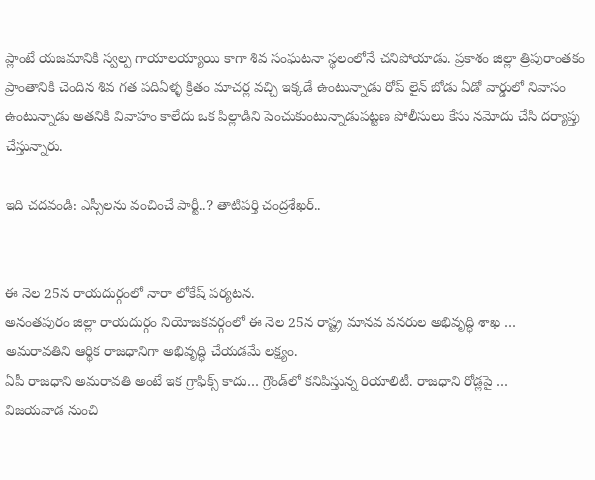ప్లాంటే యజమానికి స్వల్ప గాయాలయ్యాయి కాగా శివ సంఘటనా స్థలంలోనే చనిపోయాడు. ప్రకాశం జిల్లా త్రిపురాంతకం ప్రాంతానికి చెందిన శివ గత పదిఏళ్ళ క్రితం మాచర్ల వచ్చి ఇక్కడే ఉంటున్నాడు రోప్ లైన్ బోడు ఏడో వార్డులో నివాసం ఉంటున్నాడు అతనికి వివాహం కాలేదు ఒక పిల్లాడిని పెంచుకుంటున్నాడుపట్టణ పోలీసులు కేసు నమోదు చేసి దర్యాప్తు చేస్తున్నారు.

ఇది చదవండి: ఎస్సీలను వంచించే పార్టీ..? తాటిపర్తి చంద్రశేఖర్..


ఈ నెల 25న రాయదుర్గంలో నారా లోకేష్ పర్యటన.
అనంతపురం జిల్లా రాయదుర్గం నియోజకవర్గంలో ఈ నెల 25న రాష్ట్ర మానవ వనరుల అభివృద్ధి శాఖ …
అమరావతిని ఆర్థిక రాజధానిగా అభివృద్ధి చేయడమే లక్ష్యం.
ఏపీ రాజధాని అమరావతి అంటే ఇక గ్రాఫిక్స్ కాదు… గ్రౌండ్‌లో కనిపిస్తున్న రియాలిటీ. రాజధాని రోడ్లపై …
విజయవాడ నుంచి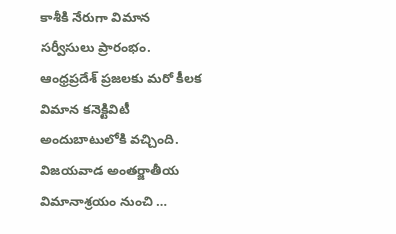కాశీకి నేరుగా విమాన సర్వీసులు ప్రారంభం.
ఆంధ్రప్రదేశ్ ప్రజలకు మరో కీలక విమాన కనెక్టివిటీ అందుబాటులోకి వచ్చింది. విజయవాడ అంతర్జాతీయ విమానాశ్రయం నుంచి …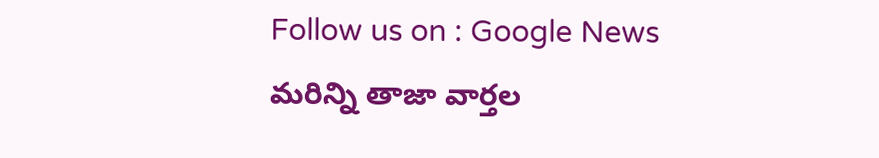Follow us on : Google News మరిన్ని తాజా వార్తల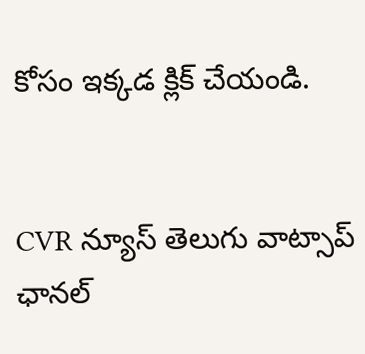కోసం ఇక్కడ క్లిక్ చేయండి.


CVR న్యూస్ తెలుగు వాట్సాప్ ఛానల్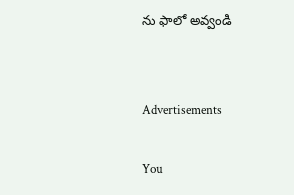ను ఫాలో అవ్వండి


Advertisements

You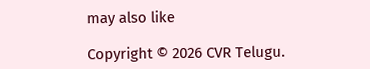may also like

Copyright © 2026 CVR Telugu.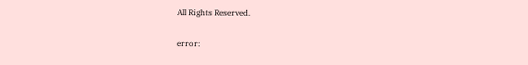All Rights Reserved.

error: